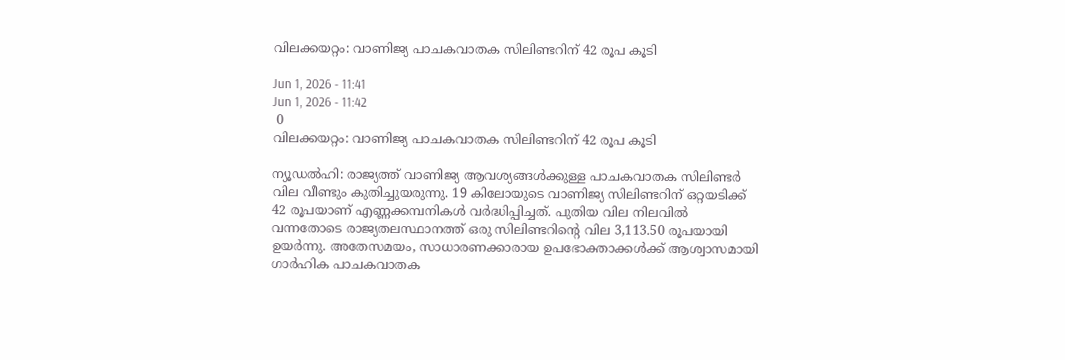വിലക്കയറ്റം: വാണിജ്യ പാചകവാതക സിലിണ്ടറിന് 42 രൂപ കൂടി

Jun 1, 2026 - 11:41
Jun 1, 2026 - 11:42
 0
വിലക്കയറ്റം: വാണിജ്യ പാചകവാതക സിലിണ്ടറിന് 42 രൂപ കൂടി

ന്യൂഡല്‍ഹി: രാജ്യത്ത് വാണിജ്യ ആവശ്യങ്ങള്‍ക്കുള്ള പാചകവാതക സിലിണ്ടര്‍ വില വീണ്ടും കുതിച്ചുയരുന്നു. 19 കിലോയുടെ വാണിജ്യ സിലിണ്ടറിന് ഒറ്റയടിക്ക് 42 രൂപയാണ് എണ്ണക്കമ്പനികള്‍ വര്‍ദ്ധിപ്പിച്ചത്. പുതിയ വില നിലവില്‍ വന്നതോടെ രാജ്യതലസ്ഥാനത്ത് ഒരു സിലിണ്ടറിന്റെ വില 3,113.50 രൂപയായി ഉയര്‍ന്നു. അതേസമയം, സാധാരണക്കാരായ ഉപഭോക്താക്കള്‍ക്ക് ആശ്വാസമായി ഗാര്‍ഹിക പാചകവാതക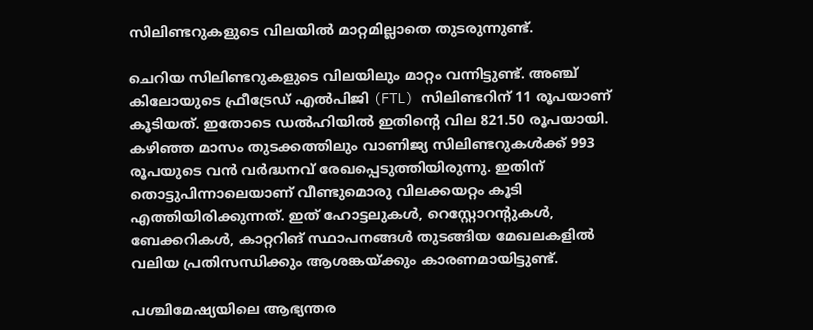സിലിണ്ടറുകളുടെ വിലയില്‍ മാറ്റമില്ലാതെ തുടരുന്നുണ്ട്.

ചെറിയ സിലിണ്ടറുകളുടെ വിലയിലും മാറ്റം വന്നിട്ടുണ്ട്. അഞ്ച് കിലോയുടെ ഫ്രീട്രേഡ് എല്‍പിജി (FTL) സിലിണ്ടറിന് 11 രൂപയാണ് കൂടിയത്. ഇതോടെ ഡല്‍ഹിയില്‍ ഇതിന്റെ വില 821.50 രൂപയായി. കഴിഞ്ഞ മാസം തുടക്കത്തിലും വാണിജ്യ സിലിണ്ടറുകള്‍ക്ക് 993 രൂപയുടെ വന്‍ വര്‍ദ്ധനവ് രേഖപ്പെടുത്തിയിരുന്നു. ഇതിന് തൊട്ടുപിന്നാലെയാണ് വീണ്ടുമൊരു വിലക്കയറ്റം കൂടി എത്തിയിരിക്കുന്നത്. ഇത് ഹോട്ടലുകള്‍, റെസ്റ്റോറന്റുകള്‍, ബേക്കറികള്‍, കാറ്ററിങ് സ്ഥാപനങ്ങള്‍ തുടങ്ങിയ മേഖലകളില്‍ വലിയ പ്രതിസന്ധിക്കും ആശങ്കയ്ക്കും കാരണമായിട്ടുണ്ട്.

പശ്ചിമേഷ്യയിലെ ആഭ്യന്തര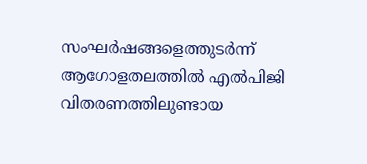സംഘര്‍ഷങ്ങളെത്തുടര്‍ന്ന് ആഗോളതലത്തില്‍ എല്‍പിജി വിതരണത്തിലുണ്ടായ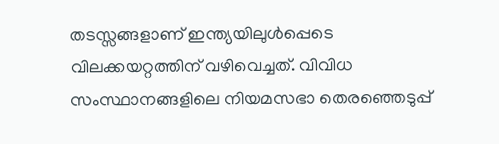തടസ്സങ്ങളാണ് ഇന്ത്യയിലുള്‍പ്പെടെ വിലക്കയറ്റത്തിന് വഴിവെച്ചത്. വിവിധ സംസ്ഥാനങ്ങളിലെ നിയമസഭാ തെരഞ്ഞെടുപ്പ്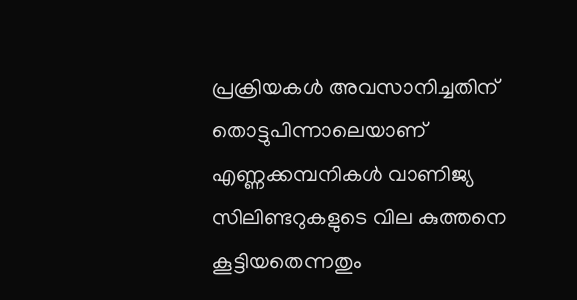പ്രക്രിയകള്‍ അവസാനിച്ചതിന് തൊട്ടുപിന്നാലെയാണ് എണ്ണക്കമ്പനികള്‍ വാണിജ്യ സിലിണ്ടറുകളുടെ വില കുത്തനെ കൂട്ടിയതെന്നതും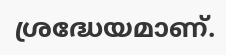ശ്രദ്ധേയമാണ്.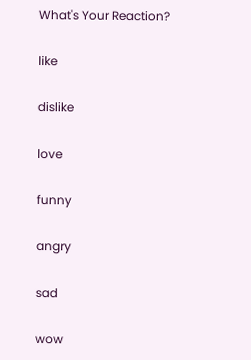What's Your Reaction?

like

dislike

love

funny

angry

sad

wow